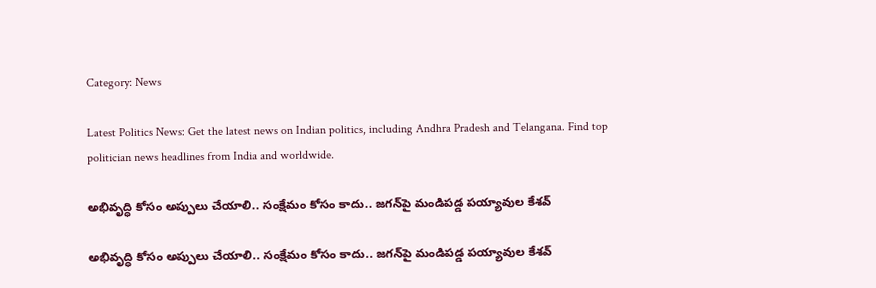Category: News

Latest Politics News: Get the latest news on Indian politics, including Andhra Pradesh and Telangana. Find top politician news headlines from India and worldwide.

అభివృద్ధి కోసం అప్పులు చేయాలి.. సంక్షేమం కోసం కాదు.. జగన్‌పై మండిపడ్డ పయ్యావుల కేశవ్‌

అభివృద్ధి కోసం అప్పులు చేయాలి.. సంక్షేమం కోసం కాదు.. జగన్‌పై మండిపడ్డ పయ్యావుల కేశవ్‌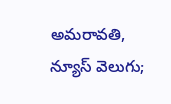అమరావతి, న్యూస్ వెలుగు;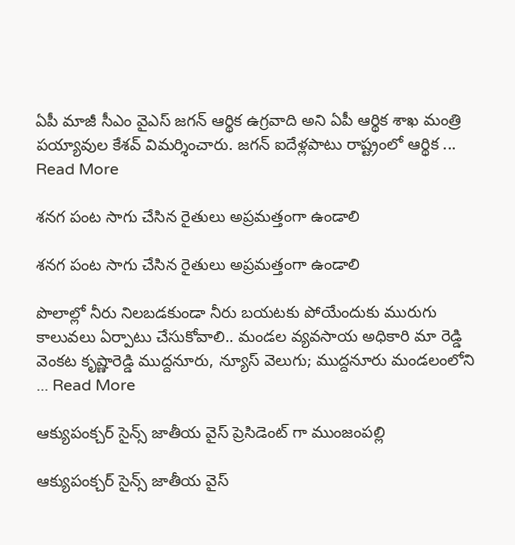ఏపీ మాజీ సీఎం వైఎస్‌ జగన్‌ ఆర్థిక ఉగ్రవాది అని ఏపీ ఆర్థిక శాఖ మంత్రి పయ్యావుల కేశవ్‌ విమర్శించారు. జగన్‌ ఐదేళ్లపాటు రాష్ట్రంలో ఆర్థిక ... Read More

శనగ పంట సాగు చేసిన రైతులు అప్రమత్తంగా ఉండాలి

శనగ పంట సాగు చేసిన రైతులు అప్రమత్తంగా ఉండాలి

పొలాల్లో నీరు నిలబడకుండా నీరు బయటకు పోయేందుకు మురుగు కాలువలు ఏర్పాటు చేసుకోవాలి.. మండల వ్యవసాయ అధికారి మా రెడ్డి వెంకట కృష్ణారెడ్డి ముద్దనూరు, న్యూస్ వెలుగు; ముద్దనూరు మండలంలోని ... Read More

ఆక్యుపంక్చర్ సైన్స్ జాతీయ వైస్ ప్రెసిడెంట్ గా ముంజంపల్లి

ఆక్యుపంక్చర్ సైన్స్ జాతీయ వైస్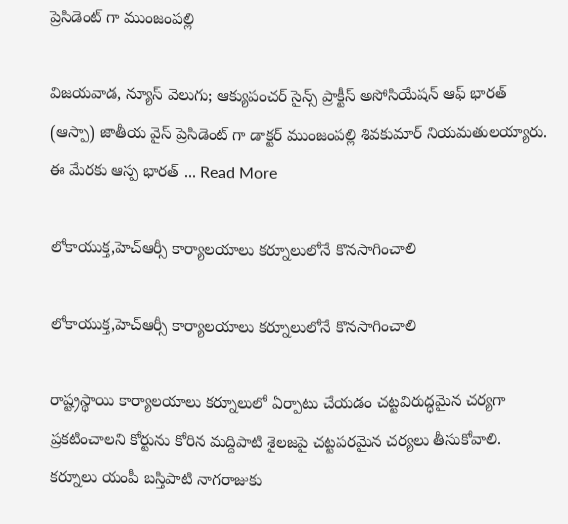ప్రెసిడెంట్ గా ముంజంపల్లి

విజయవాడ, న్యూస్ వెలుగు; ఆక్యుపంచర్ సైన్స్ ప్రాక్టీస్ అసోసియేషన్ ఆఫ్ భారత్ (ఆస్పా) జాతీయ వైస్ ప్రెసిడెంట్ గా డాక్టర్ ముంజంపల్లి శివకుమార్ నియమతులయ్యారు. ఈ మేరకు ఆస్ప భారత్ ... Read More

లోకాయుక్త,హెచ్ఆర్సీ కార్యాలయాలు కర్నూలులోనే కొనసాగించాలి

లోకాయుక్త,హెచ్ఆర్సీ కార్యాలయాలు కర్నూలులోనే కొనసాగించాలి

రాష్ట్రస్థాయి కార్యాలయాలు కర్నూలులో ఏర్పాటు చేయడం చట్టవిరుద్ధమైన చర్యగా ప్రకటించాలని కోర్టును కోరిన మద్దిపాటి శైలజపై చట్టపరమైన చర్యలు తీసుకోవాలి. కర్నూలు యంపీ బస్తిపాటి నాగరాజుకు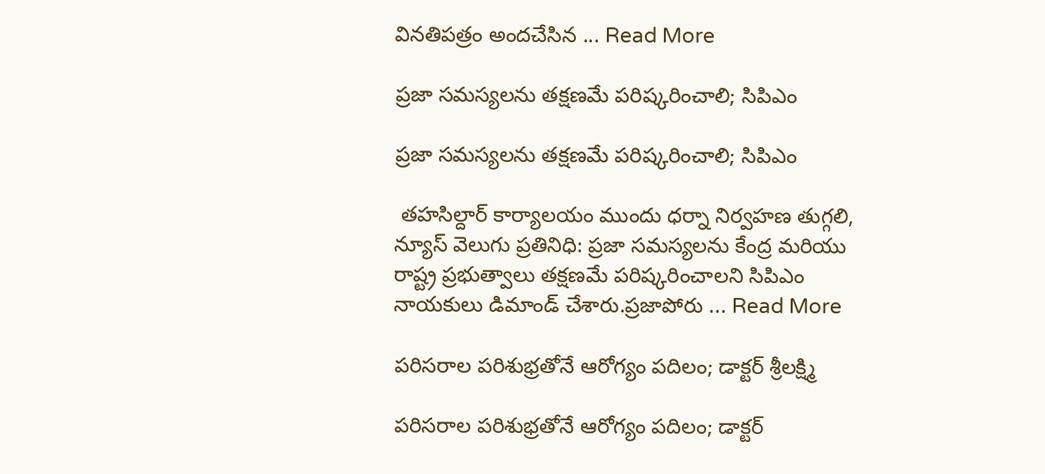వినతిపత్రం అందచేసిన ... Read More

ప్రజా సమస్యలను తక్షణమే పరిష్కరించాలి; సిపిఎం

ప్రజా సమస్యలను తక్షణమే పరిష్కరించాలి; సిపిఎం

 తహసిల్దార్ కార్యాలయం ముందు ధర్నా నిర్వహణ తుగ్గలి, న్యూస్ వెలుగు ప్రతినిధి: ప్రజా సమస్యలను కేంద్ర మరియు రాష్ట్ర ప్రభుత్వాలు తక్షణమే పరిష్కరించాలని సిపిఎం నాయకులు డిమాండ్ చేశారు.ప్రజాపోరు ... Read More

పరిసరాల పరిశుభ్రతోనే ఆరోగ్యం పదిలం; డాక్టర్ శ్రీలక్ష్మి

పరిసరాల పరిశుభ్రతోనే ఆరోగ్యం పదిలం; డాక్టర్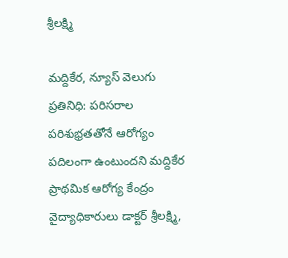శ్రీలక్ష్మి

మద్దికేర, న్యూస్ వెలుగు ప్రతినిధి: పరిసరాల పరిశుభ్రతతోనే ఆరోగ్యం పదిలంగా ఉంటుందని మద్దికేర ప్రాథమిక ఆరోగ్య కేంద్రం వైద్యాధికారులు డాక్టర్ శ్రీలక్ష్మి,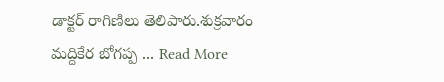డాక్టర్ రాగిణిలు తెలిపారు.శుక్రవారం మద్దికేర బోగప్ప ... Read More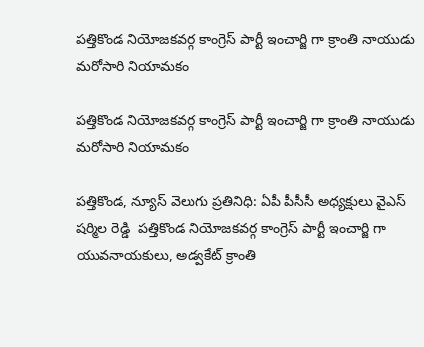పత్తికొండ నియోజకవర్గ కాంగ్రెస్ పార్టీ ఇంచార్జి గా క్రాంతి నాయుడు మరోసారి నియామకం

పత్తికొండ నియోజకవర్గ కాంగ్రెస్ పార్టీ ఇంచార్జి గా క్రాంతి నాయుడు మరోసారి నియామకం

పత్తికొండ, న్యూస్ వెలుగు ప్రతినిధి: ఏపీ పీసీసీ అధ్యక్షులు వైఎస్ షర్మిల రెడ్డి  పత్తికొండ నియోజకవర్గ కాంగ్రెస్ పార్టీ ఇంచార్జి గా యువనాయకులు, అడ్వకేట్ క్రాంతి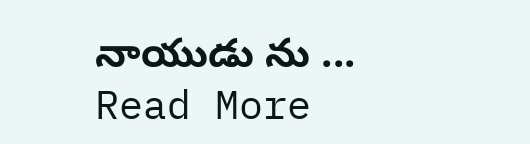నాయుడు ను ... Read More